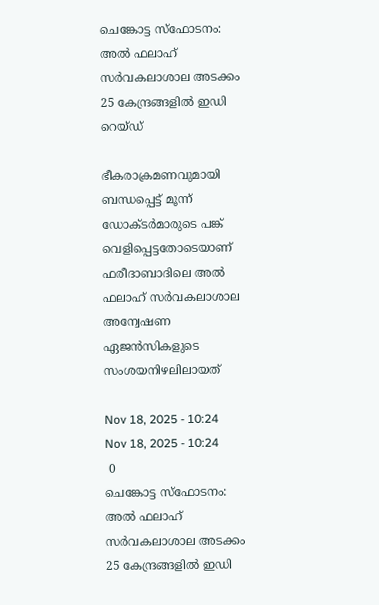ചെങ്കോട്ട സ്‌ഫോടനം: അൽ ഫലാഹ് സർവകലാശാല അടക്കം 25 കേന്ദ്രങ്ങളിൽ ഇഡി റെയ്ഡ്

ഭീകരാക്രമണവുമായി ബന്ധപ്പെട്ട് മൂന്ന് ഡോക്ടർമാരുടെ പങ്ക് വെളിപ്പെട്ടതോടെയാണ് ഫരീദാബാദിലെ അൽ ഫലാഹ് സർവകലാശാല അന്വേഷണ ഏജൻസികളുടെ സംശയനിഴലിലായത്

Nov 18, 2025 - 10:24
Nov 18, 2025 - 10:24
 0
ചെങ്കോട്ട സ്‌ഫോടനം: അൽ ഫലാഹ് സർവകലാശാല അടക്കം 25 കേന്ദ്രങ്ങളിൽ ഇഡി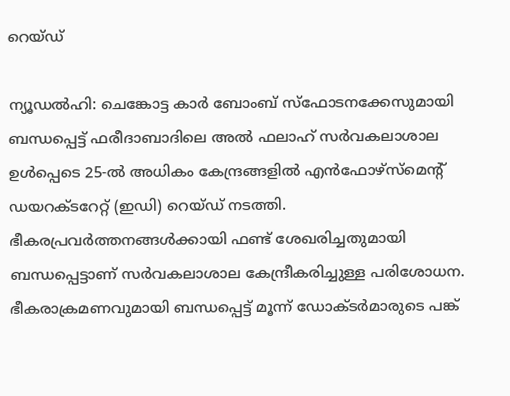റെയ്ഡ്

ന്യൂഡൽഹി: ചെങ്കോട്ട കാർ ബോംബ് സ്ഫോടനക്കേസുമായി ബന്ധപ്പെട്ട് ഫരീദാബാദിലെ അൽ ഫലാഹ് സർവകലാശാല ഉൾപ്പെടെ 25-ൽ അധികം കേന്ദ്രങ്ങളിൽ എൻഫോഴ്സ്മെൻ്റ് ഡയറക്ടറേറ്റ് (ഇഡി) റെയ്ഡ് നടത്തി. ഭീകരപ്രവർത്തനങ്ങൾക്കായി ഫണ്ട് ശേഖരിച്ചതുമായി ബന്ധപ്പെട്ടാണ് സർവകലാശാല കേന്ദ്രീകരിച്ചുള്ള പരിശോധന. ഭീകരാക്രമണവുമായി ബന്ധപ്പെട്ട് മൂന്ന് ഡോക്ടർമാരുടെ പങ്ക്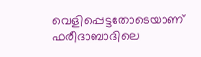വെളിപ്പെട്ടതോടെയാണ് ഫരീദാബാദിലെ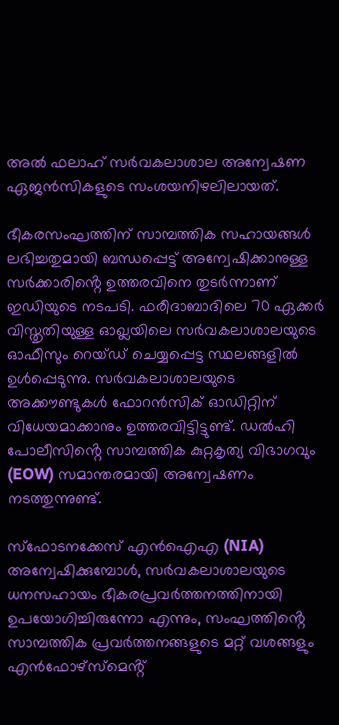അൽ ഫലാഹ് സർവകലാശാല അന്വേഷണ ഏജൻസികളുടെ സംശയനിഴലിലായത്.

ഭീകരസംഘത്തിന് സാമ്പത്തിക സഹായങ്ങൾ ലഭിച്ചതുമായി ബന്ധപ്പെട്ട് അന്വേഷിക്കാനുള്ള സർക്കാരിൻ്റെ ഉത്തരവിനെ തുടർന്നാണ് ഇഡിയുടെ നടപടി. ഫരീദാബാദിലെ 70 ഏക്കർ വിസ്തൃതിയുള്ള ഓഖ്ലയിലെ സർവകലാശാലയുടെ ഓഫീസും റെയ്ഡ് ചെയ്യപ്പെട്ട സ്ഥലങ്ങളിൽ ഉൾപ്പെടുന്നു. സർവകലാശാലയുടെ അക്കൗണ്ടുകൾ ഫോറൻസിക് ഓഡിറ്റിന് വിധേയമാക്കാനും ഉത്തരവിട്ടിട്ടുണ്ട്. ഡൽഹി പോലീസിൻ്റെ സാമ്പത്തിക കുറ്റകൃത്യ വിഭാഗവും (EOW) സമാന്തരമായി അന്വേഷണം നടത്തുന്നുണ്ട്.

സ്ഫോടനക്കേസ് എൻഐഎ (NIA) അന്വേഷിക്കുമ്പോൾ, സർവകലാശാലയുടെ ധനസഹായം ഭീകരപ്രവർത്തനത്തിനായി ഉപയോഗിച്ചിരുന്നോ എന്നും, സംഘത്തിൻ്റെ സാമ്പത്തിക പ്രവർത്തനങ്ങളുടെ മറ്റ് വശങ്ങളും എൻഫോഴ്സ്മെൻ്റ്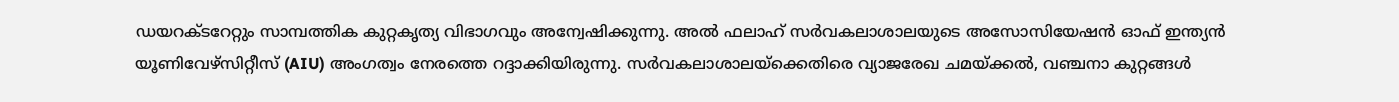ഡയറക്ടറേറ്റും സാമ്പത്തിക കുറ്റകൃത്യ വിഭാഗവും അന്വേഷിക്കുന്നു. അൽ ഫലാഹ് സർവകലാശാലയുടെ അസോസിയേഷൻ ഓഫ് ഇന്ത്യൻ യൂണിവേഴ്സിറ്റീസ് (AIU) അംഗത്വം നേരത്തെ റദ്ദാക്കിയിരുന്നു. സർവകലാശാലയ്ക്കെതിരെ വ്യാജരേഖ ചമയ്ക്കൽ, വഞ്ചനാ കുറ്റങ്ങൾ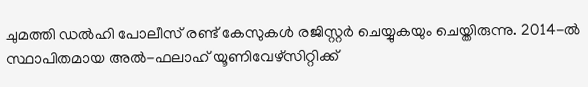ചുമത്തി ഡൽഹി പോലീസ് രണ്ട് കേസുകൾ രജിസ്റ്റർ ചെയ്യുകയും ചെയ്തിരുന്നു. 2014-ൽ സ്ഥാപിതമായ അൽ-ഫലാഹ് യൂണിവേഴ്സിറ്റിക്ക്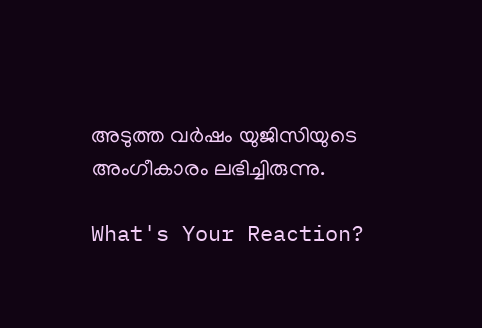അടുത്ത വർഷം യുജിസിയുടെ അംഗീകാരം ലഭിച്ചിരുന്നു.

What's Your Reaction?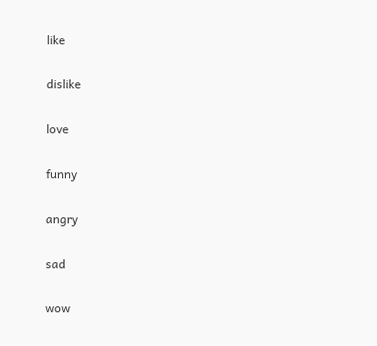like

dislike

love

funny

angry

sad

wow